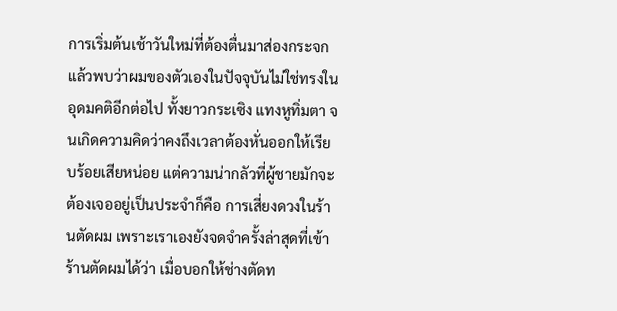การเริ่มต้นเช้าวันใหม่ที่ต้องตื่นมาส่องกระจกแล้วพบว่าผมของตัวเองในปัจจุบันไม่ใช่ทรงในอุดมคติอีกต่อไป ทั้งยาวกระเซิง แทงหูทิ่มตา จนเกิดความคิดว่าคงถึงเวลาต้องหั่นออกให้เรียบร้อยเสียหน่อย แต่ความน่ากลัวที่ผู้ชายมักจะต้องเจออยู่เป็นประจำก็คือ การเสี่ยงดวงในร้านตัดผม เพราะเราเองยังจดจำครั้งล่าสุดที่เข้าร้านตัดผมได้ว่า เมื่อบอกให้ช่างตัดท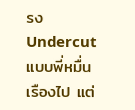รง Undercut แบบพี่หมื่นเรืองไป แต่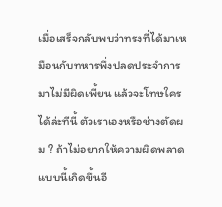เมื่อเสร็จกลับพบว่าทรงที่ได้มาเหมือนกับทหารพึ่งปลดประจำการมาไม่มีผิดเพี้ยน แล้วจะโทษใครได้ล่ะทีนี้ ตัวเราเองหรือช่างตัดผม ? ถ้าไม่อยากให้ความผิดพลาดแบบนี้เกิดขึ้นอี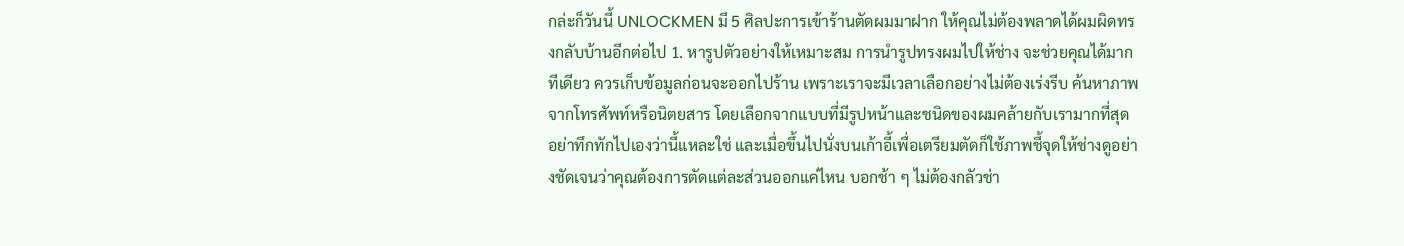กล่ะก็วันนี้ UNLOCKMEN มี 5 ศิลปะการเข้าร้านตัดผมมาฝาก ให้คุณไม่ต้องพลาดได้ผมผิดทรงกลับบ้านอีกต่อไป 1. หารูปตัวอย่างให้เหมาะสม การนำรูปทรงผมไปให้ช่าง จะช่วยคุณได้มากทีเดียว ควรเก็บข้อมูลก่อนจะออกไปร้าน เพราะเราจะมีเวลาเลือกอย่างไม่ต้องเร่งรีบ ค้นหาภาพจากโทรศัพท์หรือนิตยสาร โดยเลือกจากแบบที่มีรูปหน้าและชนิดของผมคล้ายกับเรามากที่สุด อย่าทึกทักไปเองว่านี้แหละใช่ และเมื่อขึ้นไปนั่งบนเก้าอี้เพื่อเตรียมตัดก็ใช้ภาพชี้จุดให้ช่างดูอย่างชัดเจนว่าคุณต้องการตัดแต่ละส่วนออกแค่ไหน บอกช้า ๆ ไม่ต้องกลัวช่า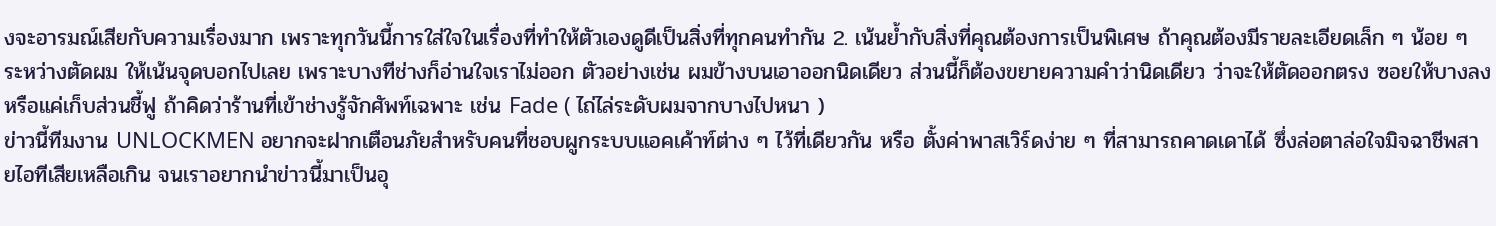งจะอารมณ์เสียกับความเรื่องมาก เพราะทุกวันนี้การใส่ใจในเรื่องที่ทำให้ตัวเองดูดีเป็นสิ่งที่ทุกคนทำกัน 2. เน้นย้ำกับสิ่งที่คุณต้องการเป็นพิเศษ ถ้าคุณต้องมีรายละเอียดเล็ก ๆ น้อย ๆ ระหว่างตัดผม ให้เน้นจุดบอกไปเลย เพราะบางทีช่างก็อ่านใจเราไม่ออก ตัวอย่างเช่น ผมข้างบนเอาออกนิดเดียว ส่วนนี้ก็ต้องขยายความคำว่านิดเดียว ว่าจะให้ตัดออกตรง ซอยให้บางลง หรือแค่เก็บส่วนชี้ฟู ถ้าคิดว่าร้านที่เข้าช่างรู้จักศัพท์เฉพาะ เช่น Fade ( ไถ่ไล่ระดับผมจากบางไปหนา )
ข่าวนี้ทีมงาน UNLOCKMEN อยากจะฝากเตือนภัยสำหรับคนที่ชอบผูกระบบแอคเค้าท์ต่าง ๆ ไว้ที่เดียวกัน หรือ ตั้งค่าพาสเวิร์ดง่าย ๆ ที่สามารถคาดเดาได้ ซึ่งล่อตาล่อใจมิจฉาชีพสายไอทีเสียเหลือเกิน จนเราอยากนำข่าวนี้มาเป็นอุ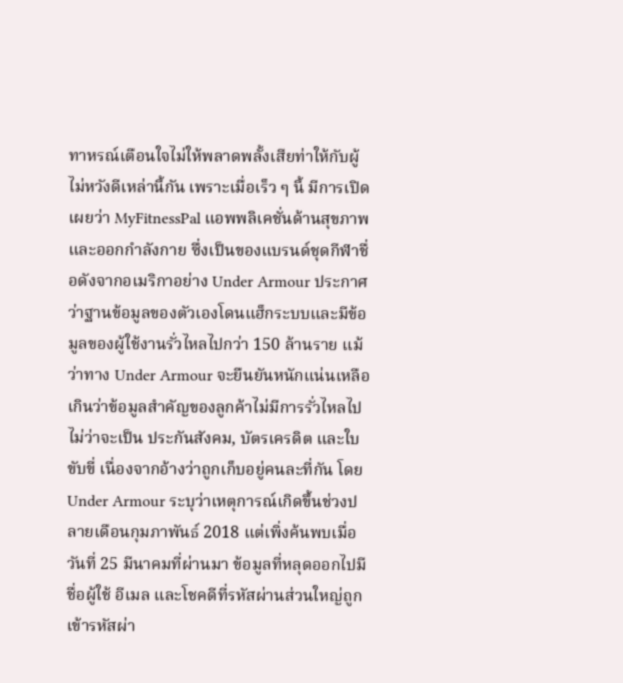ทาหรณ์เตือนใจไม่ให้พลาดพลั้งเสียท่าให้กับผู้ไม่หวังดีเหล่านี้กัน เพราะเมื่อเร็ว ๆ นี้ มีการเปิดเผยว่า MyFitnessPal แอพพลิเคชั่นด้านสุขภาพและออกกำลังกาย ซึ่งเป็นของแบรนด์ชุดกีฬาชื่อดังจากอเมริกาอย่าง Under Armour ประกาศว่าฐานข้อมูลของตัวเองโดนแฮ็กระบบและมีข้อมูลของผู้ใช้งานรั่วไหลไปกว่า 150 ล้านราย แม้ว่าทาง Under Armour จะยืนยันหนักแน่นเหลือเกินว่าข้อมูลสำคัญของลูกค้าไม่มีการรั่วไหลไปไม่ว่าจะเป็น ประกันสังคม, บัตรเครดิต และใบขับขี่ เนื่องจากอ้างว่าถูกเก็บอยู่คนละที่กัน โดย Under Armour ระบุว่าเหตุการณ์เกิดขึ้นช่วงปลายเดือนกุมภาพันธ์ 2018 แต่เพิ่งค้นพบเมื่อวันที่ 25 มีนาคมที่ผ่านมา ข้อมูลที่หลุดออกไปมีชื่อผู้ใช้ อีเมล และโชคดีที่รหัสผ่านส่วนใหญ่ถูกเข้ารหัสผ่า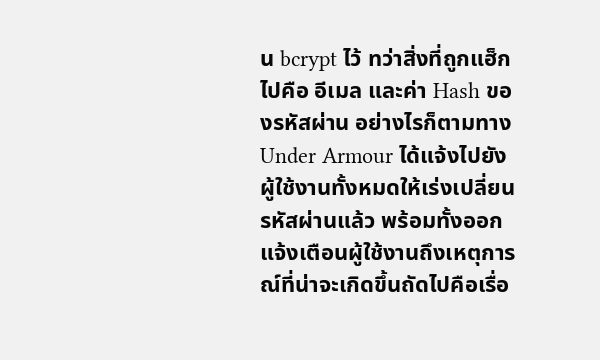น bcrypt ไว้ ทว่าสิ่งที่ถูกแฮ็กไปคือ อีเมล และค่า Hash ของรหัสผ่าน อย่างไรก็ตามทาง Under Armour ได้แจ้งไปยังผู้ใช้งานทั้งหมดให้เร่งเปลี่ยนรหัสผ่านแล้ว พร้อมทั้งออกแจ้งเตือนผู้ใช้งานถึงเหตุการณ์ที่น่าจะเกิดขึ้นถัดไปคือเรื่อ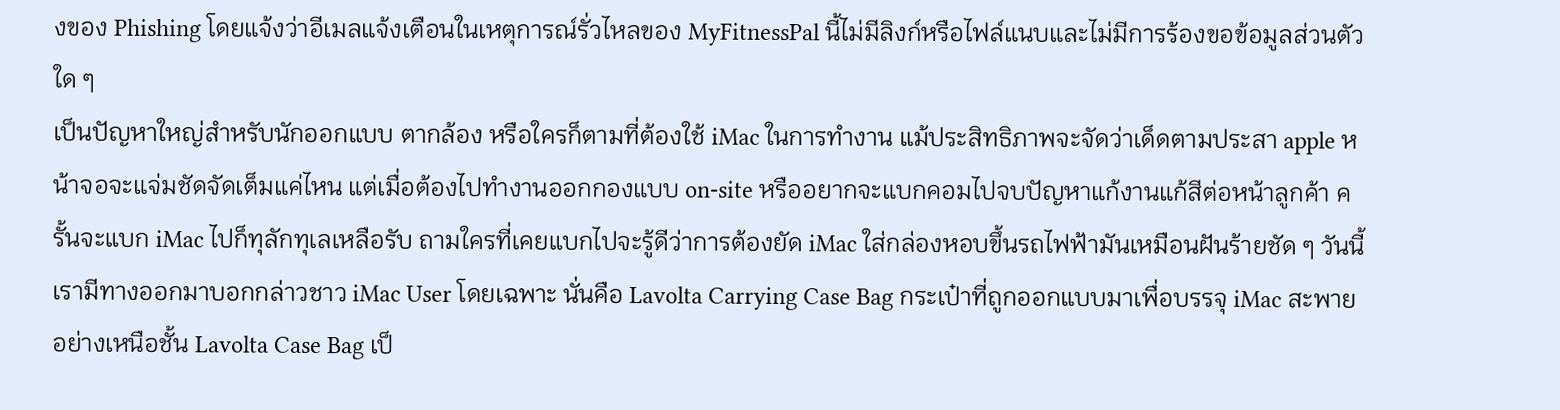งของ Phishing โดยแจ้งว่าอีเมลแจ้งเตือนในเหตุการณ์รั่วไหลของ MyFitnessPal นี้ไม่มีลิงก์หรือไฟล์แนบและไม่มีการร้องขอข้อมูลส่วนตัวใด ๆ
เป็นปัญหาใหญ่สำหรับนักออกแบบ ตากล้อง หรือใครก็ตามที่ต้องใช้ iMac ในการทำงาน แม้ประสิทธิภาพจะจัดว่าเด็ดตามประสา apple หน้าจอจะแจ่มชัดจัดเต็มแค่ไหน แต่เมื่อต้องไปทำงานออกกองแบบ on-site หรืออยากจะแบกคอมไปจบปัญหาแก้งานแก้สีต่อหน้าลูกค้า ครั้นจะแบก iMac ไปก็ทุลักทุเลเหลือรับ ถามใครที่เคยแบกไปจะรู้ดีว่าการต้องยัด iMac ใส่กล่องหอบขึ้นรถไฟฟ้ามันเหมือนฝันร้ายชัด ๆ วันนี้เรามีทางออกมาบอกกล่าวชาว iMac User โดยเฉพาะ นั่นคือ Lavolta Carrying Case Bag กระเป๋าที่ถูกออกแบบมาเพื่อบรรจุ iMac สะพายอย่างเหนือชั้น Lavolta Case Bag เป็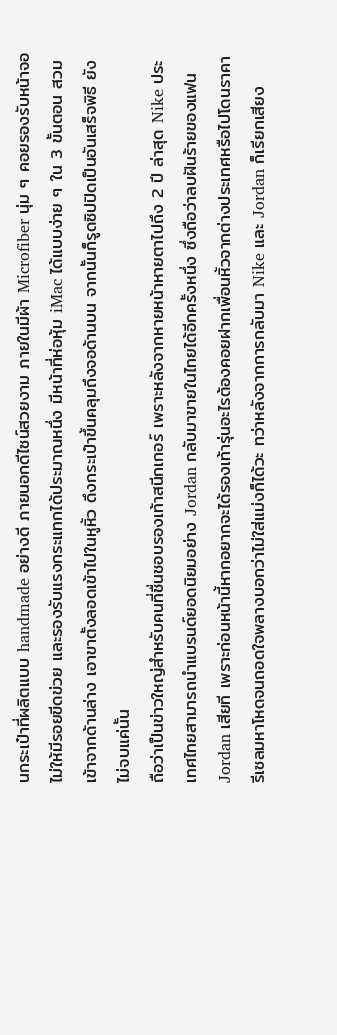นกระเป๋าที่ผลิตแบบ handmade อย่างดี ภายนอกดีไซน์สวยงาม ภายในมีผ้า Microfiber นุ่ม ๆ คอยรองรับหน้าจอไม่ให้มีรอยขีดข่วย และรองรับแรงกระแทกได้ประมาณหนึ่ง มีหน้าที่ห่อหุ้ม iMac ได้แบบง่าย ๆ ใน 3 ขั้นตอน สวมเข้าจากด้านล่าง เอาขาตั้งลอดเข้าไปในหูหิ้ว ดึงกระเป๋าขึ้นคลุมถึงจอด้านบน จากนั้นก็รูดซิปปิดเป็นอันเสร็จพิธี ยังไม่จบแค่นั้น
ถือว่าเป็นข่าวใหญ่สำหรับคนที่ชื่นชอบรองเท้าสนีกเกอร์ เพราะหลังจากหายหน้าหายตาไปถึง 2 ปี ล่าสุด Nike ประเทศไทยสามารถนำแบรนด์ยอดนิยมอย่าง Jordan กลับมาขายในไทยได้อีกครั้งหนึ่ง ซึ่งถือว่าลบฝันร้ายของแฟน Jordan เสียที เพราะก่อนหน้านี้หากอยากจะได้รองเท้ารุ่นอะไรต้องคอยฝากเพื่อนหิ้วจากต่างประเทศหรือไปโดนราคารีเซลมหาโหดจนถอดใจพลางบอกว่าไม่ใส่แม่งก็ได้วะ ทว่าหลังจากการกลับมา Nike และ Jordan ก็เรียกเสียง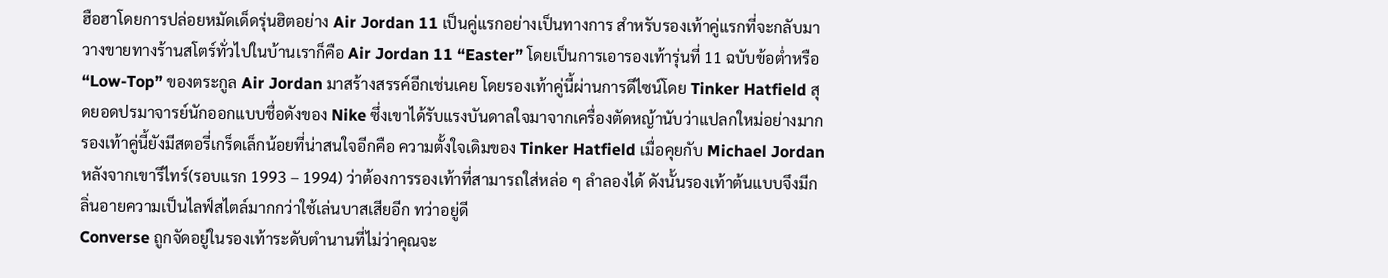ฮือฮาโดยการปล่อยหมัดเด็ดรุ่นฮิตอย่าง Air Jordan 11 เป็นคู่แรกอย่างเป็นทางการ สำหรับรองเท้าคู่แรกที่จะกลับมาวางขายทางร้านสโตร์ทั่วไปในบ้านเราก็คือ Air Jordan 11 “Easter” โดยเป็นการเอารองเท้ารุ่นที่ 11 ฉบับข้อต่ำหรือ “Low-Top” ของตระกูล Air Jordan มาสร้างสรรค์อีกเช่นเคย โดยรองเท้าคู่นี้ผ่านการดีไซน์โดย Tinker Hatfield สุดยอดปรมาจารย์นักออกแบบชื่อดังของ Nike ซึ่งเขาได้รับแรงบันดาลใจมาจากเครื่องตัดหญ้านับว่าแปลกใหม่อย่างมาก รองเท้าคู่นี้ยังมีสตอรี่เกร็ดเล็กน้อยที่น่าสนใจอีกคือ ความตั้งใจเดิมของ Tinker Hatfield เมื่อคุยกับ Michael Jordan หลังจากเขารีไทร์(รอบแรก 1993 – 1994) ว่าต้องการรองเท้าที่สามารถใส่หล่อ ๆ ลำลองได้ ดังนั้นรองเท้าต้นแบบจึงมีกลิ่นอายความเป็นไลฟ์สไตล์มากกว่าใช้เล่นบาสเสียอีก ทว่าอยู่ดี
Converse ถูกจัดอยู่ในรองเท้าระดับตำนานที่ไม่ว่าคุณจะ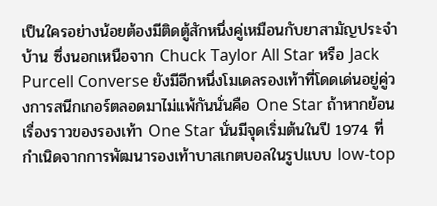เป็นใครอย่างน้อยต้องมีติดตู้สักหนึ่งคู่เหมือนกับยาสามัญประจำบ้าน ซึ่งนอกเหนือจาก Chuck Taylor All Star หรือ Jack Purcell Converse ยังมีอีกหนึ่งโมเดลรองเท้าที่โดดเด่นอยู่คู่วงการสนีกเกอร์ตลอดมาไม่แพ้กันนั่นคือ One Star ถ้าหากย้อนเรื่องราวของรองเท้า One Star นั่นมีจุดเริ่มต้นในปี 1974 ที่กำเนิดจากการพัฒนารองเท้าบาสเกตบอลในรูปแบบ low-top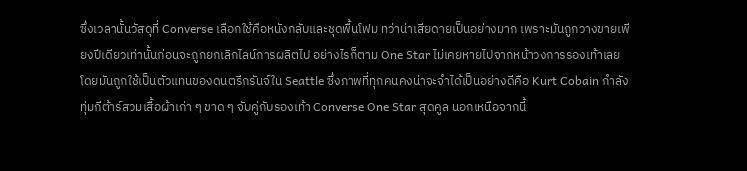ซึ่งเวลานั้นวัสดุที่ Converse เลือกใช้คือหนังกลับและชุดพื้นโฟม ทว่าน่าเสียดายเป็นอย่างมาก เพราะมันถูกวางขายเพียงปีเดียวเท่านั้นก่อนจะถูกยกเลิกไลน์การผลิตไป อย่างไรก็ตาม One Star ไม่เคยหายไปจากหน้าวงการรองเท้าเลย โดยมันถูกใช้เป็นตัวแทนของดนตรีกรันจ์ใน Seattle ซึ่งภาพที่ทุกคนคงน่าจะจำได้เป็นอย่างดีคือ Kurt Cobain กำลังทุ่มกีต้าร์สวมเสื้อผ้าเก่า ๆ ขาด ๆ จับคู่กับรองเท้า Converse One Star สุดคูล นอกเหนือจากนี้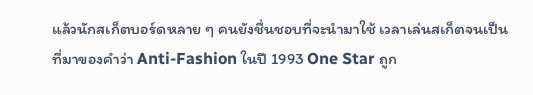แล้วนักสเก็ตบอร์ดหลาย ๆ คนยังชื่นชอบที่จะนำมาใช้ เวลาเล่นสเก็ตจนเป็นที่มาของคำว่า Anti-Fashion ในปี 1993 One Star ถูก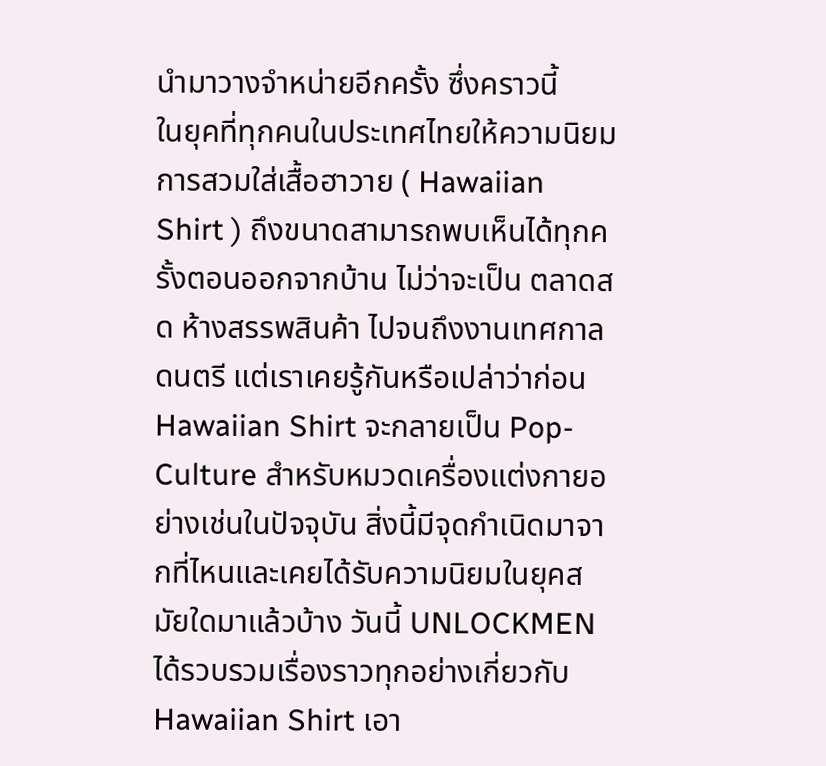นำมาวางจำหน่ายอีกครั้ง ซึ่งคราวนี้
ในยุคที่ทุกคนในประเทศไทยให้ความนิยมการสวมใส่เสื้อฮาวาย ( Hawaiian Shirt ) ถึงขนาดสามารถพบเห็นได้ทุกครั้งตอนออกจากบ้าน ไม่ว่าจะเป็น ตลาดสด ห้างสรรพสินค้า ไปจนถึงงานเทศกาลดนตรี แต่เราเคยรู้กันหรือเปล่าว่าก่อน Hawaiian Shirt จะกลายเป็น Pop-Culture สำหรับหมวดเครื่องแต่งกายอย่างเช่นในปัจจุบัน สิ่งนี้มีจุดกำเนิดมาจากที่ไหนและเคยได้รับความนิยมในยุคสมัยใดมาแล้วบ้าง วันนี้ UNLOCKMEN ได้รวบรวมเรื่องราวทุกอย่างเกี่ยวกับ Hawaiian Shirt เอา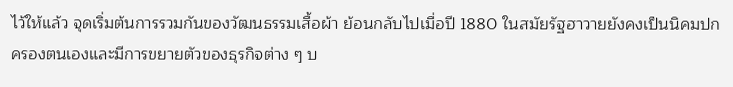ไว้ให้แล้ว จุดเริ่มต้นการรวมกันของวัฒนธรรมเสื้อผ้า ย้อนกลับไปเมื่อปี 1880 ในสมัยรัฐฮาวายยังคงเป็นนิคมปกครองตนเองและมีการขยายตัวของธุรกิจต่าง ๆ บ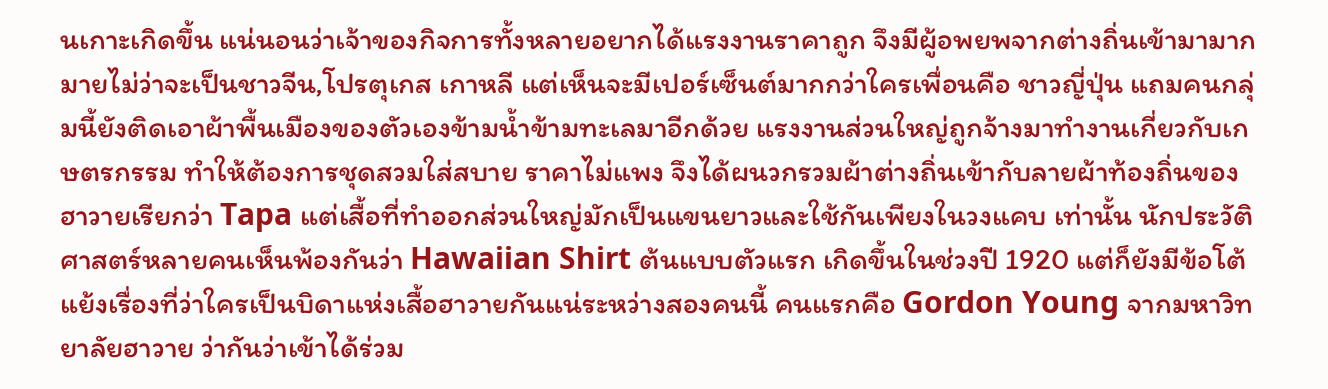นเกาะเกิดขึ้น แน่นอนว่าเจ้าของกิจการทั้งหลายอยากได้แรงงานราคาถูก จึงมีผู้อพยพจากต่างถิ่นเข้ามามากมายไม่ว่าจะเป็นชาวจีน,โปรตุเกส เกาหลี แต่เห็นจะมีเปอร์เซ็นต์มากกว่าใครเพื่อนคือ ชาวญี่ปุ่น แถมคนกลุ่มนี้ยังติดเอาผ้าพื้นเมืองของตัวเองข้ามน้ำข้ามทะเลมาอีกด้วย แรงงานส่วนใหญ่ถูกจ้างมาทำงานเกี่ยวกับเกษตรกรรม ทำให้ต้องการชุดสวมใส่สบาย ราคาไม่แพง จึงได้ผนวกรวมผ้าต่างถิ่นเข้ากับลายผ้าท้องถิ่นของฮาวายเรียกว่า Tapa แต่เสื้อที่ทำออกส่วนใหญ่มักเป็นแขนยาวและใช้กันเพียงในวงแคบ เท่านั้น นักประวัติศาสตร์หลายคนเห็นพ้องกันว่า Hawaiian Shirt ต้นแบบตัวแรก เกิดขึ้นในช่วงปี 1920 แต่ก็ยังมีข้อโต้แย้งเรื่องที่ว่าใครเป็นบิดาแห่งเสื้อฮาวายกันแน่ระหว่างสองคนนี้ คนแรกคือ Gordon Young จากมหาวิทยาลัยฮาวาย ว่ากันว่าเข้าได้ร่วม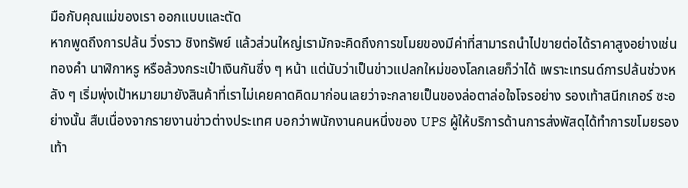มือกับคุณแม่ของเรา ออกแบบและตัด
หากพูดถึงการปล้น วิ่งราว ชิงทรัพย์ แล้วส่วนใหญ่เรามักจะคิดถึงการขโมยของมีค่าที่สามารถนำไปขายต่อได้ราคาสูงอย่างเช่น ทองคำ นาฬิกาหรู หรือล้วงกระเป๋าเงินกันซึ่ง ๆ หน้า แต่นับว่าเป็นข่าวแปลกใหม่ของโลกเลยก็ว่าได้ เพราะเทรนด์การปล้นช่วงหลัง ๆ เริ่มพุ่งเป้าหมายมายังสินค้าที่เราไม่เคยคาดคิดมาก่อนเลยว่าจะกลายเป็นของล่อตาล่อใจโจรอย่าง รองเท้าสนีกเกอร์ ซะอย่างนั้น สืบเนื่องจากรายงานข่าวต่างประเทศ บอกว่าพนักงานคนหนึ่งของ UPS ผู้ให้บริการด้านการส่งพัสดุได้ทำการขโมยรองเท้า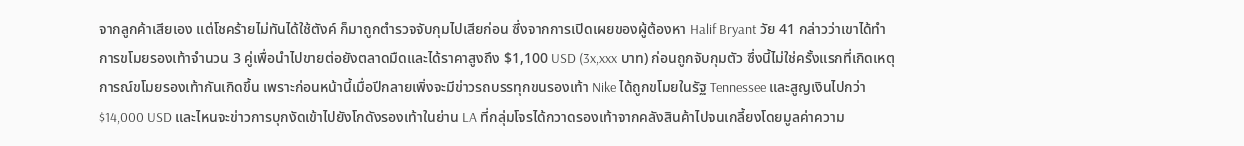จากลูกค้าเสียเอง แต่โชคร้ายไม่ทันได้ใช้ตังค์ ก็มาถูกตำรวจจับกุมไปเสียก่อน ซึ่งจากการเปิดเผยของผู้ต้องหา Halif Bryant วัย 41 กล่าวว่าเขาได้ทำการขโมยรองเท้าจำนวน 3 คู่เพื่อนำไปขายต่อยังตลาดมืดและได้ราคาสูงถึง $1,100 USD (3x,xxx บาท) ก่อนถูกจับกุมตัว ซึ่งนี้ไม่ใช่ครั้งแรกที่เกิดเหตุการณ์ขโมยรองเท้ากันเกิดขึ้น เพราะก่อนหน้านี้เมื่อปีกลายเพิ่งจะมีข่าวรถบรรทุกขนรองเท้า Nike ได้ถูกขโมยในรัฐ Tennessee และสูญเงินไปกว่า $14,000 USD และไหนจะข่าวการบุกงัดเข้าไปยังโกดังรองเท้าในย่าน LA ที่กลุ่มโจรได้กวาดรองเท้าจากคลังสินค้าไปจนเกลี้ยงโดยมูลค่าความ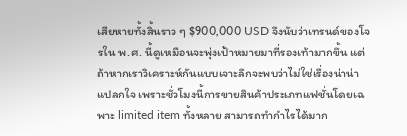เสียหายทั้งสิ้นราว ๆ $900,000 USD จึงนับว่าเทรนด์ของโจรใน พ.ศ. นี้ดูเหมือนจะพุ่งเป้าหมายมาที่รองเท้ามากขึ้น แต่ถ้าหากเราวิเคราะห์กันแบบเจาะลึกจะพบว่าไม่ใช่เรื่องน่าน่าแปลกใจ เพราะชั่วโมงนี้การขายสินค้าประเภทแฟชั่นโดยเฉพาะ limited item ทั้งหลาย สามารถทำกำไรได้มาก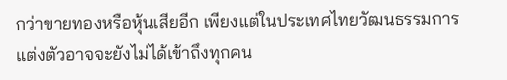กว่าขายทองหรือหุ้นเสียอีก เพียงแต่ในประเทศไทยวัฒนธรรมการแต่งตัวอาจจะยังไม่ได้เข้าถึงทุกคน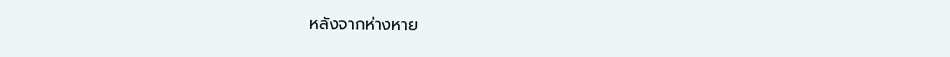หลังจากห่างหาย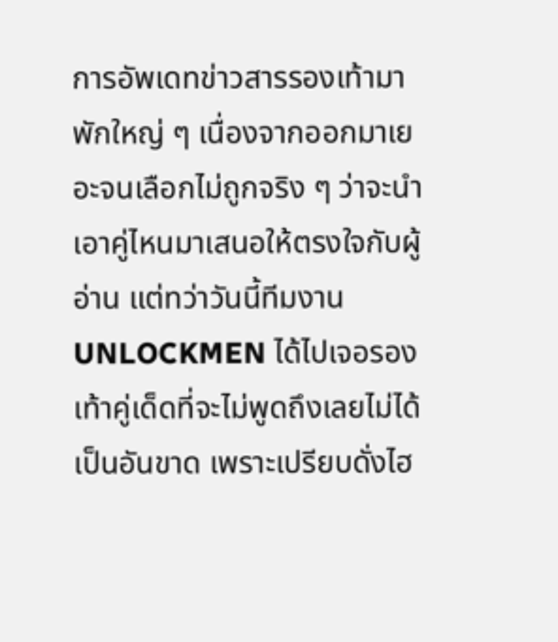การอัพเดทข่าวสารรองเท้ามาพักใหญ่ ๆ เนื่องจากออกมาเยอะจนเลือกไม่ถูกจริง ๆ ว่าจะนำเอาคู่ไหนมาเสนอให้ตรงใจกับผู้อ่าน แต่ทว่าวันนี้ทีมงาน UNLOCKMEN ได้ไปเจอรองเท้าคู่เด็ดที่จะไม่พูดถึงเลยไม่ได้เป็นอันขาด เพราะเปรียบดั่งไฮ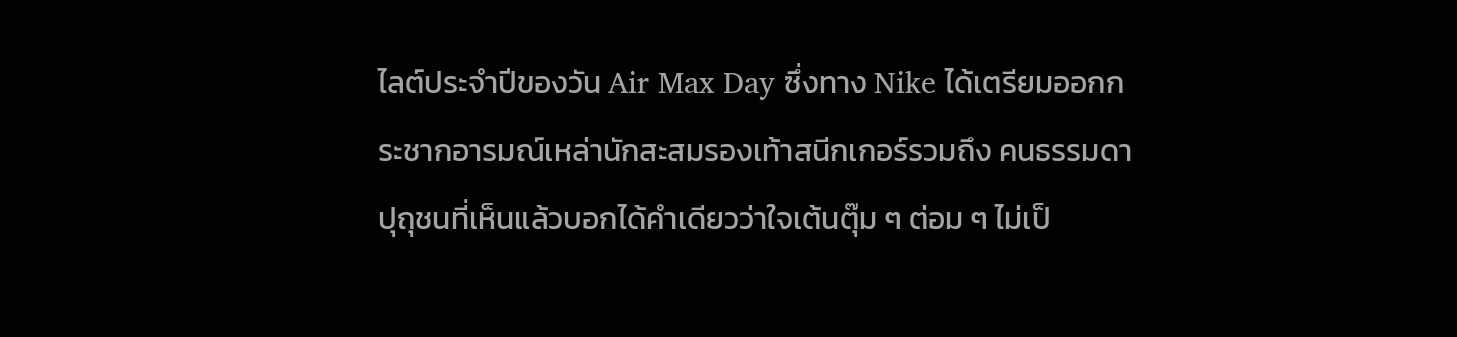ไลต์ประจำปีของวัน Air Max Day ซึ่งทาง Nike ได้เตรียมออกกระชากอารมณ์เหล่านักสะสมรองเท้าสนีกเกอร์รวมถึง คนธรรมดาปุถุชนที่เห็นแล้วบอกได้คำเดียวว่าใจเต้นตุ๊ม ๆ ต่อม ๆ ไม่เป็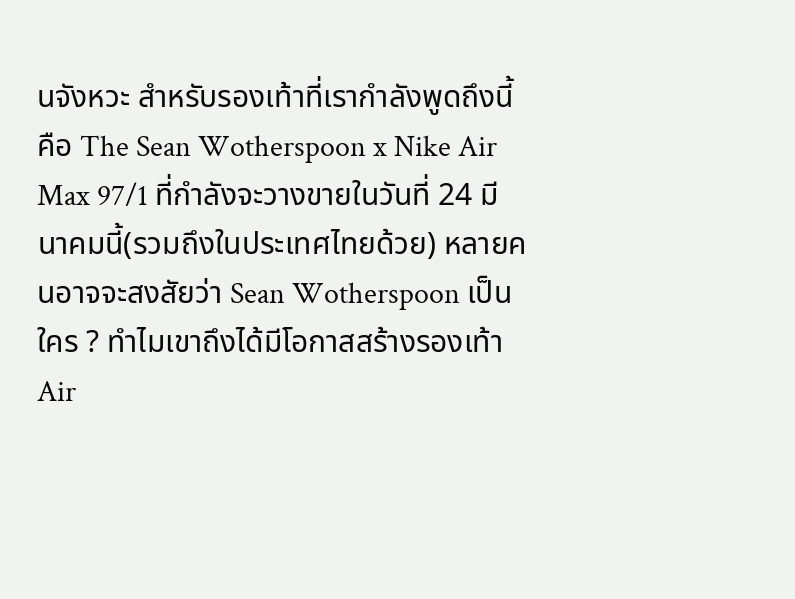นจังหวะ สำหรับรองเท้าที่เรากำลังพูดถึงนี้คือ The Sean Wotherspoon x Nike Air Max 97/1 ที่กำลังจะวางขายในวันที่ 24 มีนาคมนี้(รวมถึงในประเทศไทยด้วย) หลายคนอาจจะสงสัยว่า Sean Wotherspoon เป็นใคร ? ทำไมเขาถึงได้มีโอกาสสร้างรองเท้า Air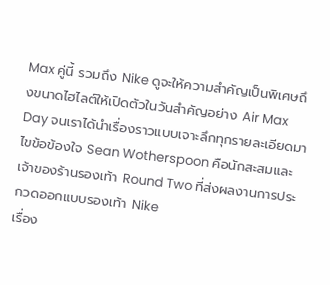Max คู่นี้ รวมถึง Nike ดูจะให้ความสำคัญเป็นพิเศษถึงขนาดไฮไลต์ให้เปิดตัวในวันสำคัญอย่าง Air Max Day จนเราได้นำเรื่องราวแบบเจาะลึกทุกรายละเอียดมาไขข้อข้องใจ Sean Wotherspoon คือนักสะสมและเจ้าของร้านรองเท้า Round Two ที่ส่งผลงานการประกวดออกแบบรองเท้า Nike
เรื่อง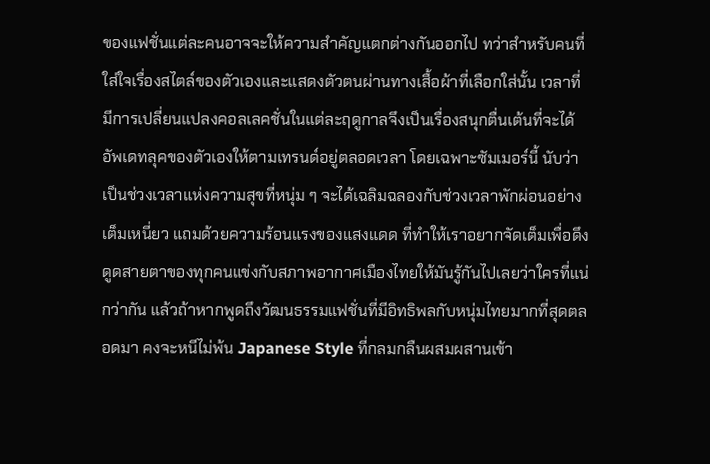ของแฟชั่นแต่ละคนอาจจะให้ความสําคัญแตกต่างกันออกไป ทว่าสําหรับคนที่ใส่ใจเรื่องสไตล์ของตัวเองและแสดงตัวตนผ่านทางเสื้อผ้าที่เลือกใส่นั้น เวลาที่มีการเปลี่ยนแปลงคอลเลคชั่นในแต่ละฤดูกาลจึงเป็นเรื่องสนุกตื่นเต้นที่จะได้อัพเดทลุคของตัวเองให้ตามเทรนด์อยู่ตลอดเวลา โดยเฉพาะซัมเมอร์นี้ นับว่าเป็นช่วงเวลาแห่งความสุขที่หนุ่ม ๆ จะได้เฉลิมฉลองกับช่วงเวลาพักผ่อนอย่างเต็มเหนี่ยว แถมด้วยความร้อนแรงของแสงแดด ที่ทำให้เราอยากจัดเต็มเพื่อดึงดูดสายตาของทุกคนแข่งกับสภาพอากาศเมืองไทยให้มันรู้กันไปเลยว่าใครที่แน่กว่ากัน แล้วถ้าหากพูดถึงวัฒนธรรมแฟชั่นที่มีอิทธิพลกับหนุ่มไทยมากที่สุดตลอดมา คงจะหนีไม่พ้น Japanese Style ที่กลมกลืนผสมผสานเข้า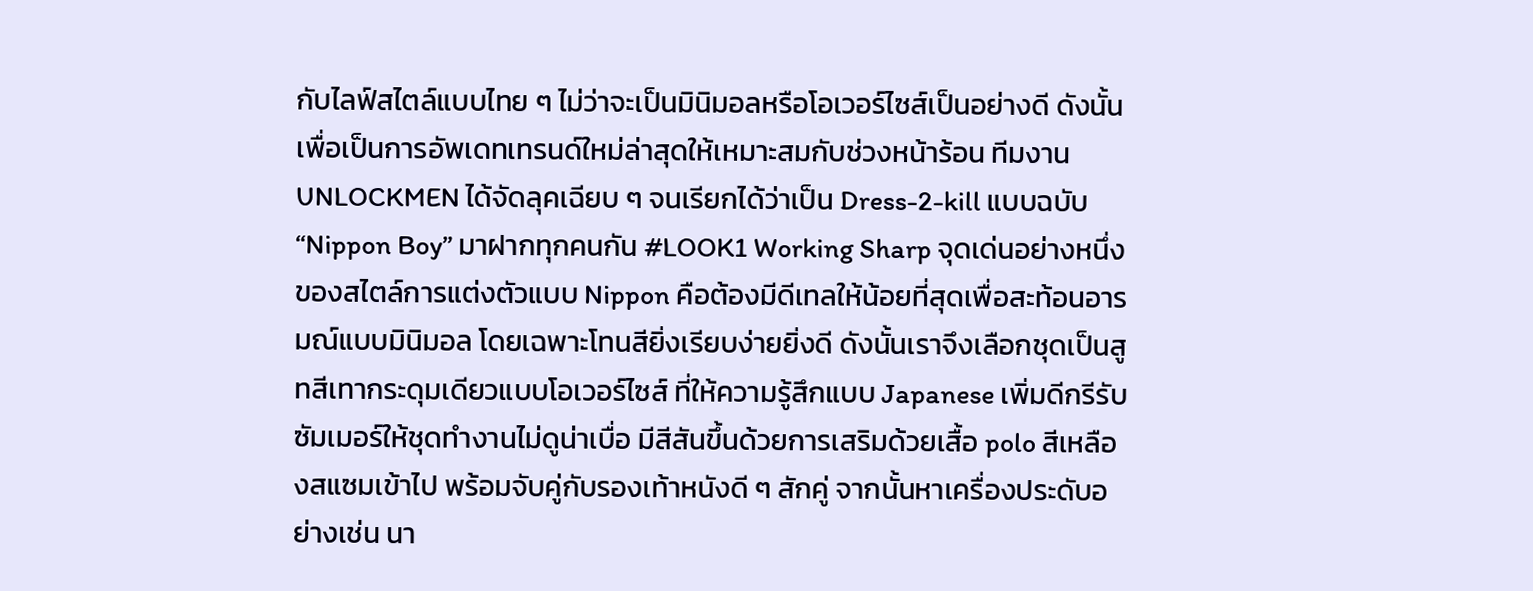กับไลฟ์สไตล์แบบไทย ๆ ไม่ว่าจะเป็นมินิมอลหรือโอเวอร์ไซส์เป็นอย่างดี ดังนั้นเพื่อเป็นการอัพเดทเทรนด์ใหม่ล่าสุดให้เหมาะสมกับช่วงหน้าร้อน ทีมงาน UNLOCKMEN ได้จัดลุคเฉียบ ๆ จนเรียกได้ว่าเป็น Dress-2-kill แบบฉบับ “Nippon Boy” มาฝากทุกคนกัน #LOOK1 Working Sharp จุดเด่นอย่างหนึ่งของสไตล์การแต่งตัวแบบ Nippon คือต้องมีดีเทลให้น้อยที่สุดเพื่อสะท้อนอารมณ์แบบมินิมอล โดยเฉพาะโทนสียิ่งเรียบง่ายยิ่งดี ดังนั้นเราจึงเลือกชุดเป็นสูทสีเทากระดุมเดียวแบบโอเวอร์ไซส์ ที่ให้ความรู้สึกแบบ Japanese เพิ่มดีกรีรับซัมเมอร์ให้ชุดทำงานไม่ดูน่าเบื่อ มีสีสันขึ้นด้วยการเสริมด้วยเสื้อ polo สีเหลืองสแซมเข้าไป พร้อมจับคู่กับรองเท้าหนังดี ๆ สักคู่ จากนั้นหาเครื่องประดับอย่างเช่น นา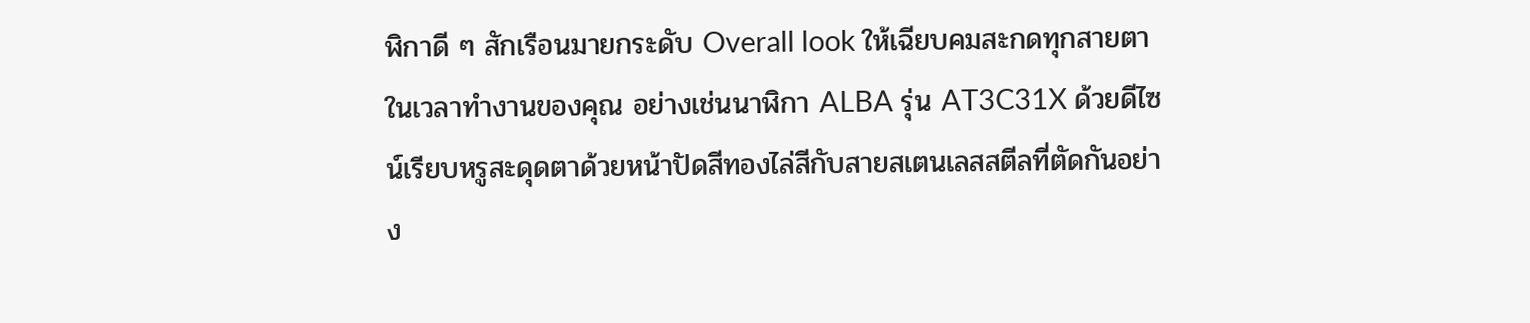ฬิกาดี ๆ สักเรือนมายกระดับ Overall look ให้เฉียบคมสะกดทุกสายตาในเวลาทำงานของคุณ อย่างเช่นนาฬิกา ALBA รุ่น AT3C31X ด้วยดีไซน์เรียบหรูสะดุดตาด้วยหน้าปัดสีทองไล่สีกับสายสเตนเลสสตีลที่ตัดกันอย่าง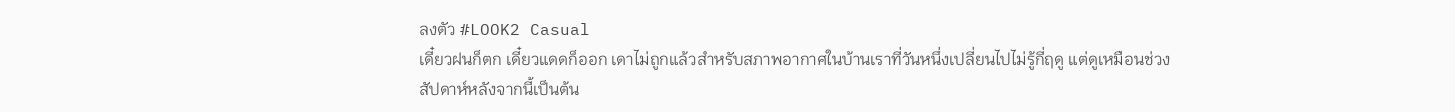ลงตัว #LOOK2 Casual
เดี๋ยวฝนก็ตก เดี๋ยวแดดก็ออก เดาไม่ถูกแล้วสำหรับสภาพอากาศในบ้านเราที่วันหนึ่งเปลี่ยนไปไม่รู้กี่ฤดู แต่ดูเหมือนช่วงสัปดาห์หลังจากนี้เป็นต้น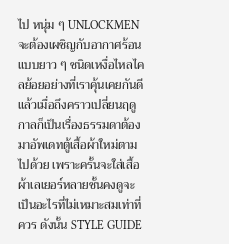ไป หนุ่ม ๆ UNLOCKMEN จะต้องเผชิญกับอากาศร้อนแบบยาว ๆ ชนิดเหงื่อไหลไคลย้อยอย่างที่เราคุ้นเคยกันดี แล้วเมื่อถึงคราวเปลี่ยนฤดูกาลก็เป็นเรื่องธรรมดาต้องมาอัพเดทตู้เสื้อผ้าใหม่ตามไปด้วย เพราะครั้นจะใส่เสื้อผ้าเลเยอร์หลายชั้นคงดูจะเป็นอะไรที่ไม่เหมาะสมเท่าที่ควร ดังนั้น STYLE GUIDE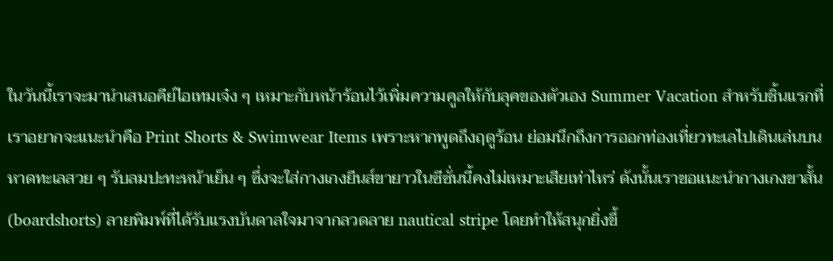ในวันนี้เราจะมานำเสนอคีย์ไอเทมเจ๋ง ๆ เหมาะกับหน้าร้อนไว้เพิ่มความคูลให้กับลุคของตัวเอง Summer Vacation สำหรับชิ้นแรกที่เราอยากจะแนะนำคือ Print Shorts & Swimwear Items เพราะหากพูดถึงฤดูร้อน ย่อมนึกถึงการออกท่องเที่ยวทะเลไปเดินเล่นบนหาดทะเลสวย ๆ รับลมปะทะหน้าเย็น ๆ ซึ่งจะใส่กางเกงยีนส์ขายาวในซีซั่นนี้คงไม่เหมาะเสียเท่าไหร่ ดังนั้นเราขอแนะนำกางเกงขาสั้น (boardshorts) ลายพิมพ์ที่ได้รับแรงบันดาลใจมาจากลวดลาย nautical stripe โดยทำให้สนุกยิ่งขึ้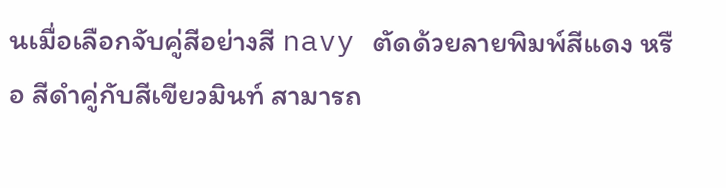นเมื่อเลือกจับคู่สีอย่างสี navy ตัดด้วยลายพิมพ์สีแดง หรือ สีดำคู่กับสีเขียวมินท์ สามารถ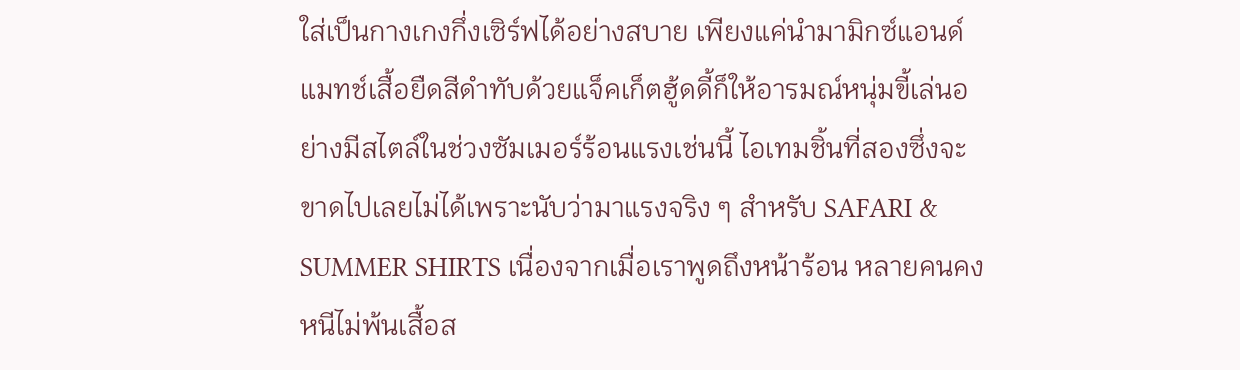ใส่เป็นกางเกงกึ่งเซิร์ฟได้อย่างสบาย เพียงแค่นำมามิกซ์แอนด์แมทช์เสื้อยืดสีดำทับด้วยแจ็คเก็ตฮู้ดดี้ก็ให้อารมณ์หนุ่มขี้เล่นอย่างมีสไตล์ในช่วงซัมเมอร์ร้อนแรงเช่นนี้ ไอเทมชิ้นที่สองซึ่งจะขาดไปเลยไม่ได้เพราะนับว่ามาแรงจริง ๆ สำหรับ SAFARI & SUMMER SHIRTS เนื่องจากเมื่อเราพูดถึงหน้าร้อน หลายคนคงหนีไม่พ้นเสื้อส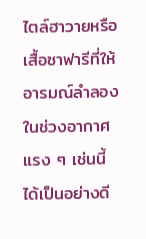ไตล์ฮาวายหรือเสื้อซาฟารีที่ให้อารมณ์ลำลองในช่วงอากาศแรง ๆ เช่นนี้ได้เป็นอย่างดี